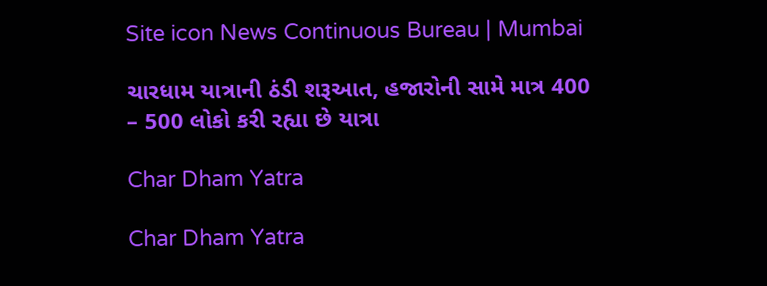Site icon News Continuous Bureau | Mumbai

ચારધામ યાત્રાની ઠંડી શરૂઆત, હજારોની સામે માત્ર 400 – 500 લોકો કરી રહ્યા છે યાત્રા

Char Dham Yatra

Char Dham Yatra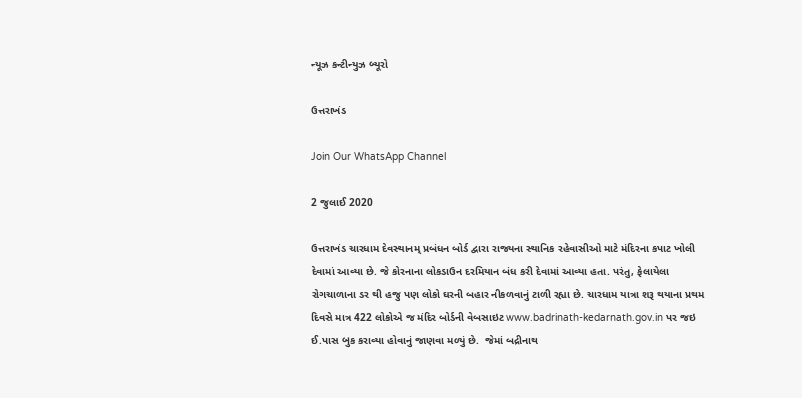ન્યૂઝ કન્ટીન્યુઝ બ્યૂરો

ઉત્તરાખંડ

Join Our WhatsApp Channel

2 જુલાઈ 2020

ઉત્તરાખંડ ચારધામ દેવસ્થાનમ્ પ્રબંધન બોર્ડ દ્વારા રાજ્યના સ્થાનિક રહેવાસીઓ માટે મંદિરના કપાટ ખોલી દેવામાં આવ્યા છે. જે કોરનાના લોકડાઉન દરમિયાન બંધ કરી દેવામાં આવ્યા હતા. પરંતુ, ફેલાયેલા રોગચાળાના ડર થી હજુ પણ લોકો ઘરની બહાર નીકળવાનું ટાળી રહ્યા છે. ચારધામ યાત્રા શરૂ થયાના પ્રથમ દિવસે માત્ર 422 લોકોએ જ મંદિર બોર્ડની વેબસાઇટ www.badrinath-kedarnath.gov.in પર જઇ ઈ.પાસ બુક કરાવ્યા હોવાનું જાણવા મળ્યું છે.  જેમાં બદ્રીનાથ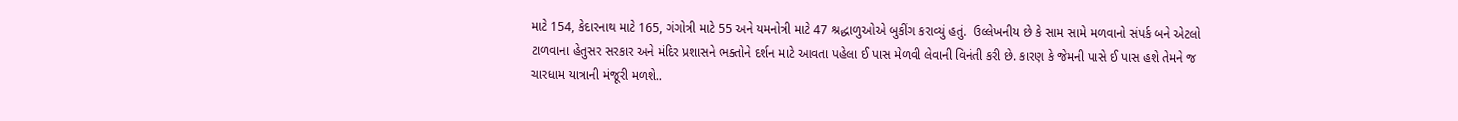માટે 154, કેદારનાથ માટે 165, ગંગોત્રી માટે 55 અને યમનોત્રી માટે 47 શ્રદ્ધાળુઓએ બુકીંગ કરાવ્યું હતું.  ઉલ્લેખનીય છે કે સામ સામે મળવાનો સંપર્ક બને એટલો ટાળવાના હેતુસર સરકાર અને મંદિર પ્રશાસને ભક્તોને દર્શન માટે આવતા પહેલા ઈ પાસ મેળવી લેવાની વિનંતી કરી છે. કારણ કે જેમની પાસે ઈ પાસ હશે તેમને જ ચારધામ યાત્રાની મંજૂરી મળશે..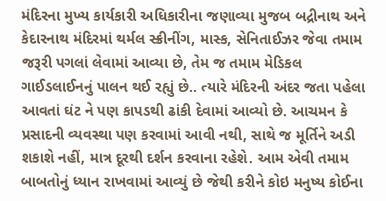મંદિરના મુખ્ય કાર્યકારી અધિકારીના જણાવ્યા મુજબ બદ્રીનાથ અને કેદારનાથ મંદિરમાં થર્મલ સ્ક્રીનીંગ, માસ્ક, સેનિતાઈઝર જેવા તમામ જરૂરી પગલાં લેવામાં આવ્યા છે, તેમ જ તમામ મેડિકલ ગાઈડલાઈનનું પાલન થઈ રહ્યું છે.. ત્યારે મંદિરની અંદર જતા પહેલા આવતાં ઘંટ ને પણ કાપડથી ઢાંકી દેવામાં આવ્યો છે. આચમન કે પ્રસાદની વ્યવસ્થા પણ કરવામાં આવી નથી, સાથે જ મૂર્તિને અડી શકાશે નહીં, માત્ર દૂરથી દર્શન કરવાના રહેશે. આમ એવી તમામ બાબતોનું ધ્યાન રાખવામાં આવ્યું છે જેથી કરીને કોઇ મનુષ્ય કોઈના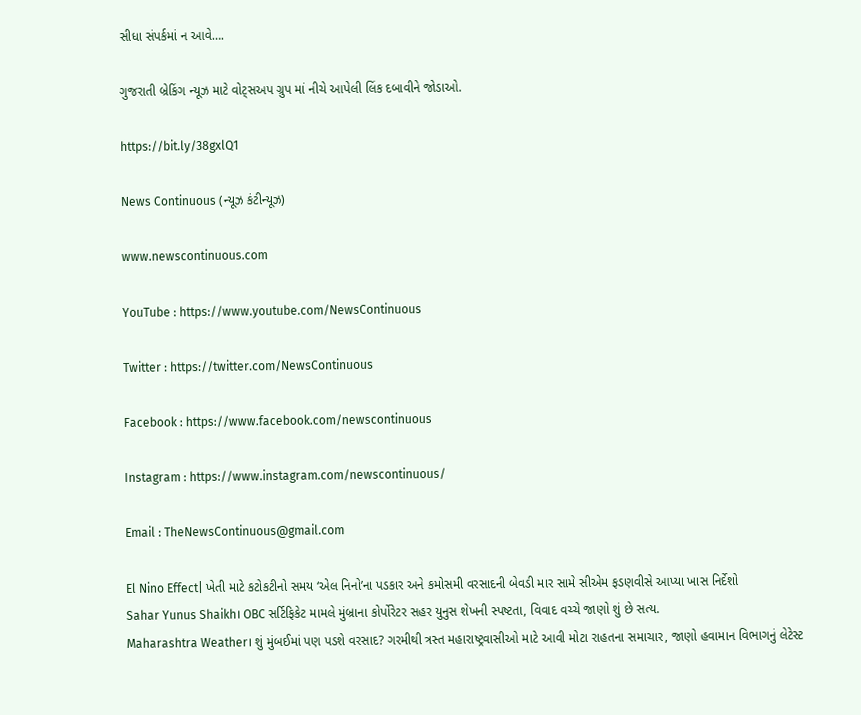સીધા સંપર્કમાં ન આવે….

ગુજરાતી બ્રેકિંગ ન્યૂઝ માટે વોટ્સઅપ ગ્રુપ માં નીચે આપેલી લિંક દબાવીને જોડાઓ.

https://bit.ly/38gxlQ1

News Continuous (ન્યૂઝ કંટીન્યૂઝ)

www.newscontinuous.com

YouTube : https://www.youtube.com/NewsContinuous

Twitter : https://twitter.com/NewsContinuous

Facebook : https://www.facebook.com/newscontinuous

Instagram : https://www.instagram.com/newscontinuous/

Email : TheNewsContinuous@gmail.com

El Nino Effect| ખેતી માટે કટોકટીનો સમય ‘એલ નિનો’ના પડકાર અને કમોસમી વરસાદની બેવડી માર સામે સીએમ ફડણવીસે આપ્યા ખાસ નિર્દેશો
Sahar Yunus Shaikh। OBC સર્ટિફિકેટ મામલે મુંબ્રાના કોર્પોરેટર સહર યુનુસ શેખની સ્પષ્ટતા, વિવાદ વચ્ચે જાણો શું છે સત્ય.
Maharashtra Weather। શું મુંબઈમાં પણ પડશે વરસાદ? ગરમીથી ત્રસ્ત મહારાષ્ટ્રવાસીઓ માટે આવી મોટા રાહતના સમાચાર, જાણો હવામાન વિભાગનું લેટેસ્ટ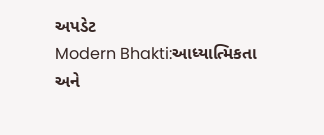અપડેટ
Modern Bhakti:આધ્યાત્મિકતા અને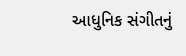આધુનિક સંગીતનું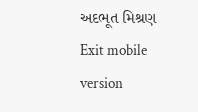અદભૂત મિશ્રણ
Exit mobile version